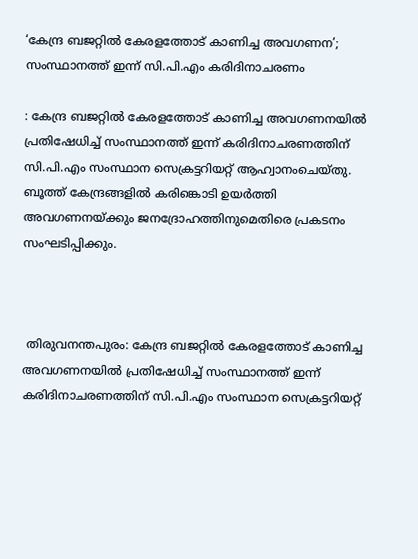‘കേന്ദ്ര ബജറ്റില്‍ കേരളത്തോട്‌ കാണിച്ച അവഗണന’; സംസ്ഥാനത്ത് ഇന്ന് സി.പി.എം കരിദിനാചരണം

: കേന്ദ്ര ബജറ്റില്‍ കേരളത്തോട്‌ കാണിച്ച അവഗണനയില്‍ പ്രതിഷേധിച്ച്‌ സംസ്ഥാനത്ത് ഇന്ന് കരിദിനാചരണത്തിന്‌ സി.പി.എം സംസ്ഥാന സെക്രട്ടറിയറ്റ്‌ ആഹ്വാനംചെയ്‌തു. ബൂത്ത്‌ കേന്ദ്രങ്ങളിൽ കരിങ്കൊടി ഉയര്‍ത്തി അവഗണനയ്‌ക്കും ജനദ്രോഹത്തിനുമെതിരെ പ്രകടനം സംഘടിപ്പിക്കും.



 തിരുവനന്തപുരം: കേന്ദ്ര ബജറ്റില്‍ കേരളത്തോട്‌ കാണിച്ച അവഗണനയില്‍ പ്രതിഷേധിച്ച്‌ സംസ്ഥാനത്ത് ഇന്ന് കരിദിനാചരണത്തിന്‌ സി.പി.എം സംസ്ഥാന സെക്രട്ടറിയറ്റ്‌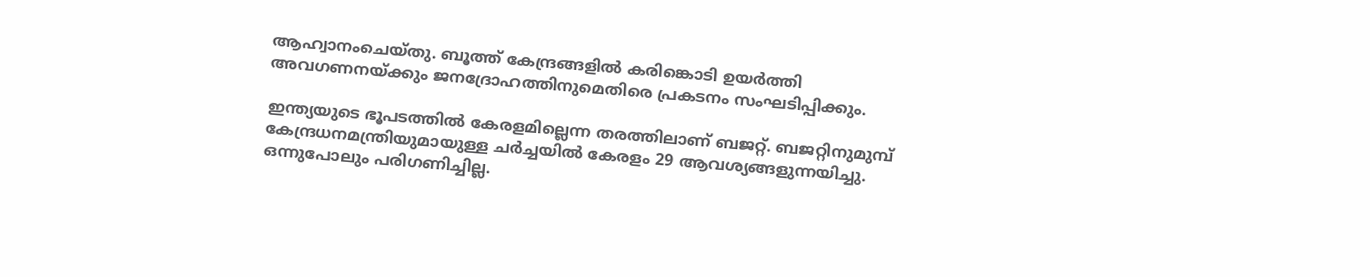ആഹ്വാനംചെയ്‌തു. ബൂത്ത്‌ കേന്ദ്രങ്ങളിൽ കരിങ്കൊടി ഉയര്‍ത്തി അവഗണനയ്‌ക്കും ജനദ്രോഹത്തിനുമെതിരെ പ്രകടനം സംഘടിപ്പിക്കും.

ഇന്ത്യയുടെ ഭൂപടത്തില്‍ കേരളമില്ലെന്ന തരത്തിലാണ്‌ ബജറ്റ്‌. ബജറ്റിനുമുമ്പ് കേന്ദ്രധനമന്ത്രിയുമായുള്ള ചർച്ചയിൽ കേരളം 29 ആവശ്യങ്ങളുന്നയിച്ചു. ഒന്നുപോലും പരിഗണിച്ചില്ല.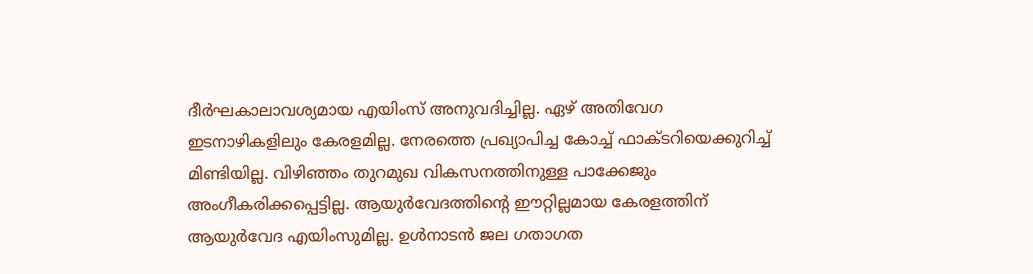ദീര്‍ഘകാലാവശ്യമായ എയിംസ്‌ അനുവദിച്ചില്ല. ഏഴ്‌ അതിവേഗ ഇടനാഴികളിലും കേരളമില്ല. നേരത്തെ പ്രഖ്യാപിച്ച കോച്ച്‌ ഫാക്‌ടറിയെക്കുറിച്ച്‌ മിണ്ടിയില്ല. വിഴിഞ്ഞം തുറമുഖ വികസനത്തിനുള്ള പാക്കേജും അംഗീകരിക്കപ്പെട്ടില്ല. ആയുര്‍വേദത്തിന്റെ ഈറ്റില്ലമായ കേരളത്തിന്‌ ആയുര്‍വേദ എയിംസുമില്ല. ഉള്‍നാടന്‍ ജല ഗതാഗത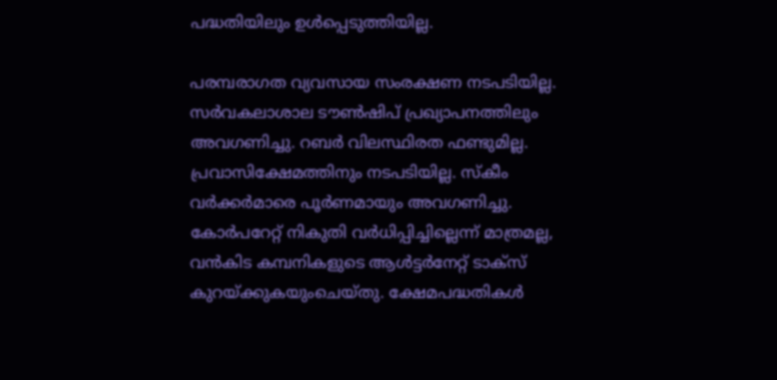പദ്ധതിയിലും ഉൾപ്പെടുത്തിയില്ല.

പരമ്പരാഗത വ്യവസായ സംരക്ഷണ നടപടിയില്ല. സര്‍വകലാശാല ടൗണ്‍ഷിപ് പ്രഖ്യാപനത്തിലും അവഗണിച്ചു. റബർ വിലസ്ഥിരത ഫണ്ടുമില്ല. പ്രവാസിക്ഷേമത്തിനും നടപടിയില്ല. സ്‌കീം വര്‍ക്കര്‍മാരെ പൂര്‍ണമായും അവഗണിച്ചു. കോര്‍പറേറ്റ്‌ നികുതി വര്‍ധിപ്പിച്ചില്ലെന്ന്‌ മാത്രമല്ല, വന്‍കിട കമ്പനികളുടെ ആള്‍ട്ടര്‍നേറ്റ്‌ ടാക്‌സ്‌ കുറയ്‌ക്കുകയുംചെയ്‌തു. ക്ഷേമപദ്ധതികള്‍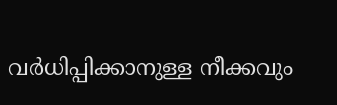വര്‍ധിപ്പിക്കാനുള്ള നീക്കവും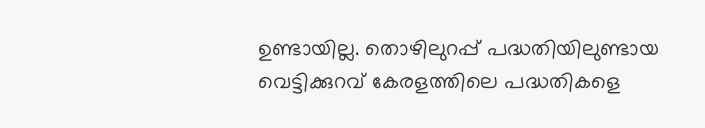ഉണ്ടായില്ല. തൊഴിലുറപ്പ്‌ പദ്ധതിയിലുണ്ടായ വെട്ടിക്കുറവ്‌ കേരളത്തിലെ പദ്ധതികളെ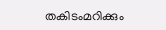തകിടംമറിക്കും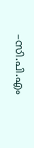–സി.പി.എം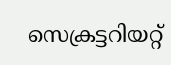സെക്രട്ടറിയറ്റ്‌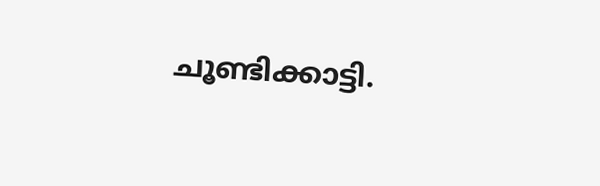ചൂണ്ടിക്കാട്ടി.